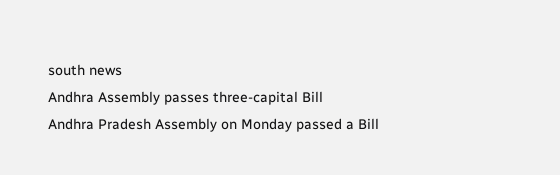south news
Andhra Assembly passes three-capital Bill
Andhra Pradesh Assembly on Monday passed a Bill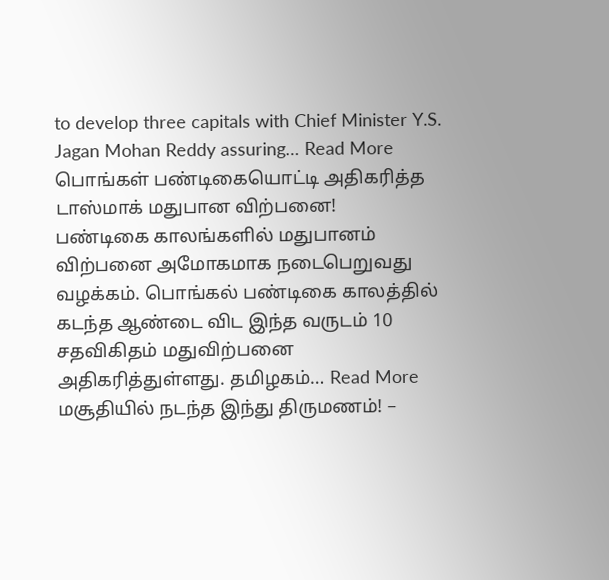to develop three capitals with Chief Minister Y.S. Jagan Mohan Reddy assuring… Read More
பொங்கள் பண்டிகையொட்டி அதிகரித்த டாஸ்மாக் மதுபான விற்பனை!
பண்டிகை காலங்களில் மதுபானம் விற்பனை அமோகமாக நடைபெறுவது வழக்கம். பொங்கல் பண்டிகை காலத்தில் கடந்த ஆண்டை விட இந்த வருடம் 10 சதவிகிதம் மதுவிற்பனை அதிகரித்துள்ளது. தமிழகம்… Read More
மசூதியில் நடந்த இந்து திருமணம்! –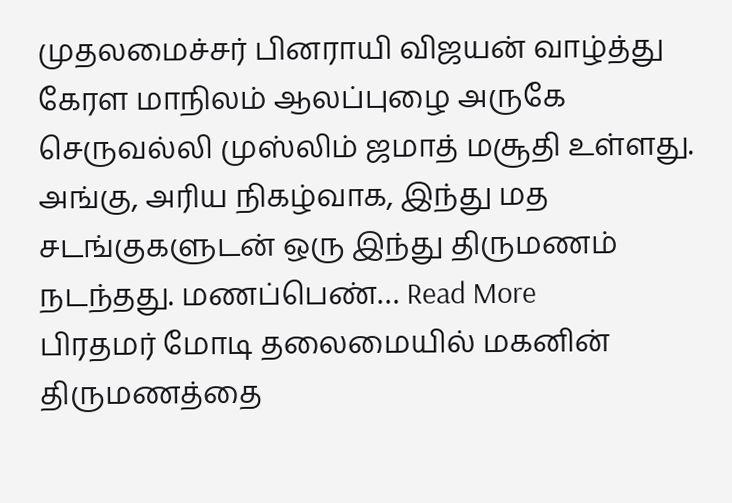முதலமைச்சர் பினராயி விஜயன் வாழ்த்து
கேரள மாநிலம் ஆலப்புழை அருகே செருவல்லி முஸ்லிம் ஜமாத் மசூதி உள்ளது. அங்கு, அரிய நிகழ்வாக, இந்து மத சடங்குகளுடன் ஒரு இந்து திருமணம் நடந்தது. மணப்பெண்… Read More
பிரதமர் மோடி தலைமையில் மகனின் திருமணத்தை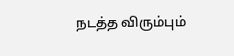நடத்த விரும்பும்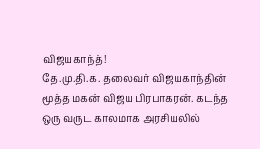விஜயகாந்த்!
தே.மு.தி.க. தலைவர் விஜயகாந்தின் மூத்த மகன் விஜய பிரபாகரன். கடந்த ஒரு வருட காலமாக அரசியலில்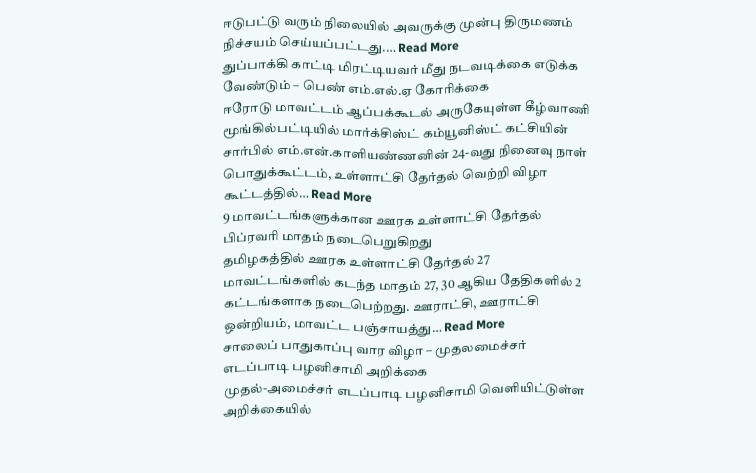ஈடுபட்டு வரும் நிலையில் அவருக்கு முன்பு திருமணம் நிச்சயம் செய்யப்பட்டது.… Read More
துப்பாக்கி காட்டி மிரட்டியவர் மீது நடவடிக்கை எடுக்க வேண்டும் – பெண் எம்.எல்.ஏ கோரிக்கை
ஈரோடு மாவட்டம் ஆப்பக்கூடல் அருகேயுள்ள கீழ்வாணி மூங்கில்பட்டியில் மார்க்சிஸ்ட் கம்யூனிஸ்ட் கட்சியின் சார்பில் எம்.என்.காளியண்ணனின் 24-வது நினைவு நாள் பொதுக்கூட்டம், உள்ளாட்சி தேர்தல் வெற்றி விழா கூட்டத்தில்… Read More
9 மாவட்டங்களுக்கான ஊரக உள்ளாட்சி தேர்தல் பிப்ரவரி மாதம் நடைபெறுகிறது
தமிழகத்தில் ஊரக உள்ளாட்சி தேர்தல் 27 மாவட்டங்களில் கடந்த மாதம் 27, 30 ஆகிய தேதிகளில் 2 கட்டங்களாக நடைபெற்றது. ஊராட்சி, ஊராட்சி ஒன்றியம், மாவட்ட பஞ்சாயத்து… Read More
சாலைப் பாதுகாப்பு வார விழா – முதலமைச்சர் எடப்பாடி பழனிசாமி அறிக்கை
முதல்-அமைச்சர் எடப்பாடி பழனிசாமி வெளியிட்டுள்ள அறிக்கையில்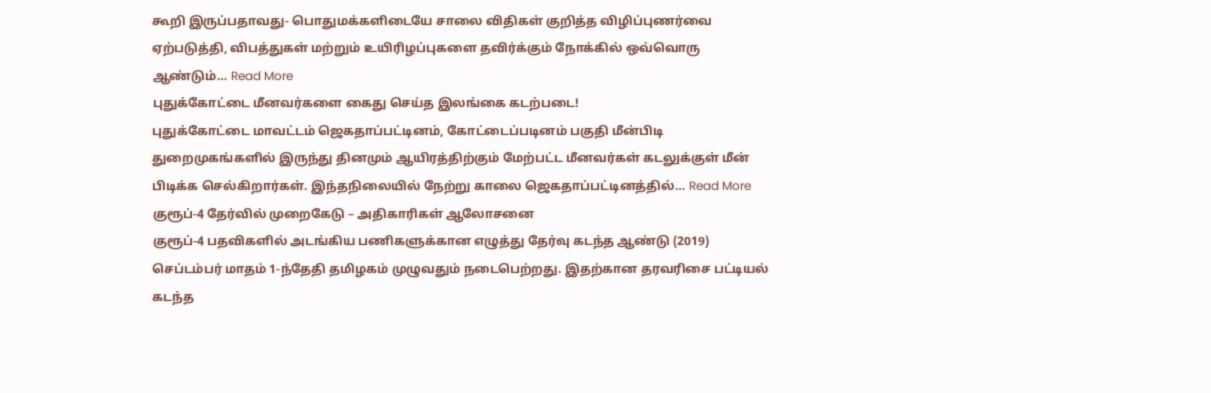கூறி இருப்பதாவது- பொதுமக்களிடையே சாலை விதிகள் குறித்த விழிப்புணர்வை ஏற்படுத்தி, விபத்துகள் மற்றும் உயிரிழப்புகளை தவிர்க்கும் நோக்கில் ஒவ்வொரு ஆண்டும்… Read More
புதுக்கோட்டை மீனவர்களை கைது செய்த இலங்கை கடற்படை!
புதுக்கோட்டை மாவட்டம் ஜெகதாப்பட்டினம், கோட்டைப்படினம் பகுதி மீன்பிடி துறைமுகங்களில் இருந்து தினமும் ஆயிரத்திற்கும் மேற்பட்ட மீனவர்கள் கடலுக்குள் மீன் பிடிக்க செல்கிறார்கள். இந்தநிலையில் நேற்று காலை ஜெகதாப்பட்டினத்தில்… Read More
குரூப்-4 தேர்வில் முறைகேடு – அதிகாரிகள் ஆலோசனை
குரூப்-4 பதவிகளில் அடங்கிய பணிகளுக்கான எழுத்து தேர்வு கடந்த ஆண்டு (2019) செப்டம்பர் மாதம் 1-ந்தேதி தமிழகம் முழுவதும் நடைபெற்றது. இதற்கான தரவரிசை பட்டியல் கடந்த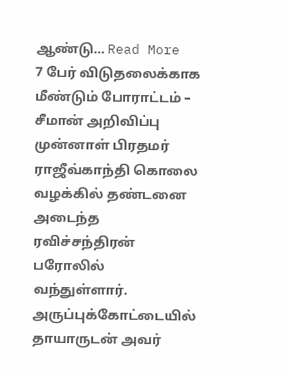ஆண்டு… Read More
7 பேர் விடுதலைக்காக மீண்டும் போராட்டம் – சீமான் அறிவிப்பு
முன்னாள் பிரதமர் ராஜீவ்காந்தி கொலை வழக்கில் தண்டனை அடைந்த ரவிச்சந்திரன் பரோலில் வந்துள்ளார். அருப்புக்கோட்டையில் தாயாருடன் அவர்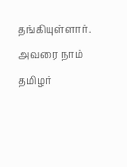தங்கியுள்ளார். அவரை நாம் தமிழர்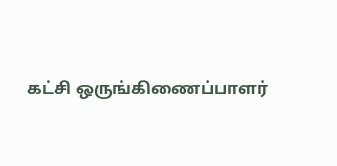கட்சி ஒருங்கிணைப்பாளர்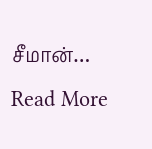சீமான்… Read More